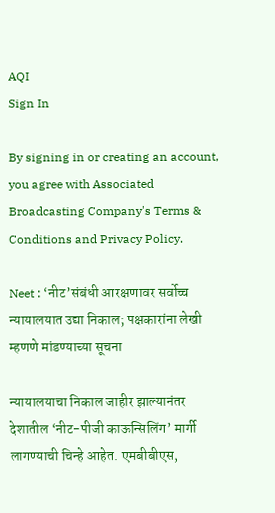AQI
Sign In

By signing in or creating an account, you agree with Associated Broadcasting Company's Terms & Conditions and Privacy Policy.

Neet : ‘नीट’संबंधी आरक्षणावर सर्वोच्च न्यायालयात उद्या निकाल; पक्षकारांना लेखी म्हणणे मांडण्याच्या सूचना

न्यायालयाचा निकाल जाहीर झाल्यानंतर देशातील ‘नीट-पीजी काऊन्सिलिंग’ मार्गी लागण्याची चिन्हे आहेत. एमबीबीएस,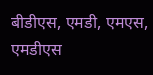बीडीएस, एमडी, एमएस, एमडीएस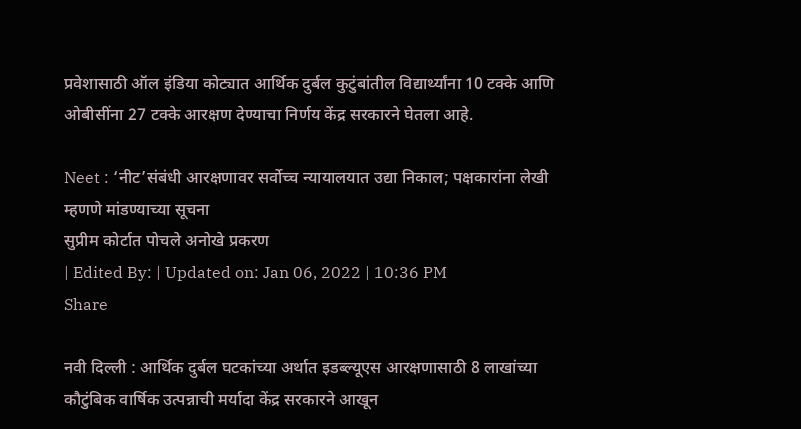प्रवेशासाठी ऑल इंडिया कोट्यात आर्थिक दुर्बल कुटुंबांतील विद्यार्थ्यांना 10 टक्के आणि ओबीसींना 27 टक्के आरक्षण देण्याचा निर्णय केंद्र सरकारने घेतला आहे.

Neet : ‘नीट’संबंधी आरक्षणावर सर्वोच्च न्यायालयात उद्या निकाल; पक्षकारांना लेखी म्हणणे मांडण्याच्या सूचना
सुप्रीम कोर्टात पोचले अनोखे प्रकरण
| Edited By: | Updated on: Jan 06, 2022 | 10:36 PM
Share

नवी दिल्ली : आर्थिक दुर्बल घटकांच्या अर्थात इडब्ल्यूएस आरक्षणासाठी 8 लाखांच्या कौटुंबिक वार्षिक उत्पन्नाची मर्यादा केंद्र सरकारने आखून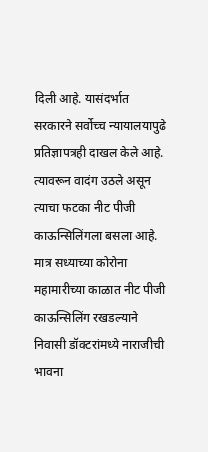दिली आहे. यासंदर्भात सरकारने सर्वोच्च न्यायालयापुढे प्रतिज्ञापत्रही दाखल केले आहे. त्यावरून वादंग उठले असून त्याचा फटका नीट पीजी काऊन्सिलिंगला बसला आहे. मात्र सध्याच्या कोरोना महामारीच्या काळात नीट पीजी काऊन्सिलिंग रखडल्याने निवासी डॉक्टरांमध्ये नाराजीची भावना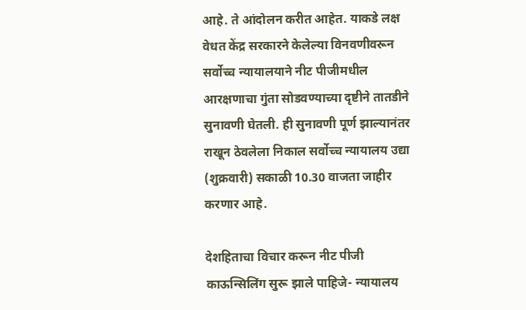आहे. ते आंदोलन करीत आहेत. याकडे लक्ष वेधत केंद्र सरकारने केलेल्या विनवणीवरून सर्वोच्च न्यायालयाने नीट पीजीमधील आरक्षणाचा गुंता सोडवण्याच्या दृष्टीने तातडीने सुनावणी घेतली. ही सुनावणी पूर्ण झाल्यानंतर राखून ठेवलेला निकाल सर्वोच्च न्यायालय उद्या (शुक्रवारी) सकाळी 10.30 वाजता जाहीर करणार आहे.

देशहिताचा विचार करून नीट पीजी काऊन्सिलिंग सुरू झाले पाहिजे- न्यायालय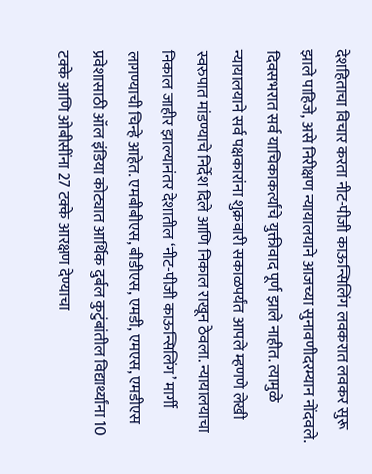देशहिताचा विचार करता नीट-पीजी काऊन्सिलिंग लवकरात लवकर सुरू झाले पाहिजे, असे निरीक्षण न्यायालयाने आजच्या सुनावणीदरम्यान नोंदवले. दिवसभरात सर्व याचिकाकर्त्यांचे युक्तीवाद पूर्ण झाले नाहीत. त्यामुळे न्यायालयाने सर्व पक्षकारांना शुक्रवारी सकाळपर्यंत आपले म्हणणे लेखी स्वरुपात मांडण्याचे निर्देश दिले आणि निकाल राखून ठेवला. न्यायालयाचा निकाल जाहीर झाल्यानंतर देशातील ‘नीट-पीजी काऊन्सिलिंग’ मार्गी लागण्याची चिन्हे आहेत. एमबीबीएस, बीडीएस, एमडी, एमएस, एमडीएस प्रवेशासाठी ऑल इंडिया कोट्यात आर्थिक दुर्बल कुटुंबांतील विद्यार्थ्यांना 10 टक्के आणि ओबीसींना 27 टक्के आरक्षण देण्याचा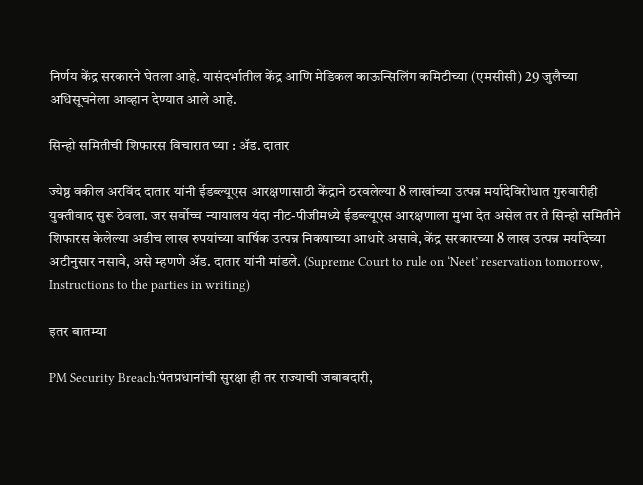निर्णय केंद्र सरकारने घेतला आहे. यासंदर्भातील केंद्र आणि मेडिकल काऊन्सिलिंग कमिटीच्या (एमसीसी) 29 जुलैच्या अधिसूचनेला आव्हान देण्यात आले आहे.

सिन्हो समितीची शिफारस विचारात घ्या : अ‍ॅड. दातार

ज्येष्ठ वकील अरविंद दातार यांनी ईडब्ल्यूएस आरक्षणासाठी केंद्राने ठरवलेल्या 8 लाखांच्या उत्पन्न मर्यादेविरोधात गुरुवारीही युक्तीवाद सुरू ठेवला. जर सर्वोच्च न्यायालय यंदा नीट-पीजीमध्ये ईडब्ल्यूएस आरक्षणाला मुभा देत असेल तर ते सिन्हो समितीने शिफारस केलेल्या अडीच लाख रुपयांच्या वार्षिक उत्पन्न निकषाच्या आधारे असावे, केंद्र सरकारच्या 8 लाख उत्पन्न मर्यादेच्या अटीनुसार नसावे, असे म्हणणे अ‍ॅड. दातार यांनी मांडले. (Supreme Court to rule on ‘Neet’ reservation tomorrow, Instructions to the parties in writing)

इतर बातम्या

PM Security Breach:पंतप्रधानांची सुरक्षा ही तर राज्याची जबाबदारी,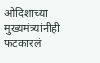ओदिशाच्या मुख्यमंत्र्यांनीही फटकारलं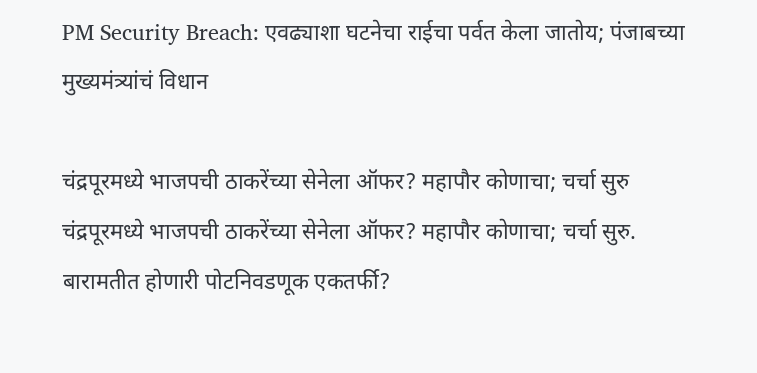PM Security Breach: एवढ्याशा घटनेचा राईचा पर्वत केला जातोय; पंजाबच्या मुख्यमंत्र्यांचं विधान

चंद्रपूरमध्ये भाजपची ठाकरेंच्या सेनेला ऑफर? महापौर कोणाचा; चर्चा सुरु
चंद्रपूरमध्ये भाजपची ठाकरेंच्या सेनेला ऑफर? महापौर कोणाचा; चर्चा सुरु.
बारामतीत होणारी पोटनिवडणूक एकतर्फी?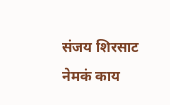संजय शिरसाट नेमकं काय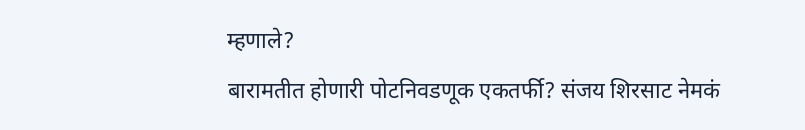म्हणाले?
बारामतीत होणारी पोटनिवडणूक एकतर्फी? संजय शिरसाट नेमकं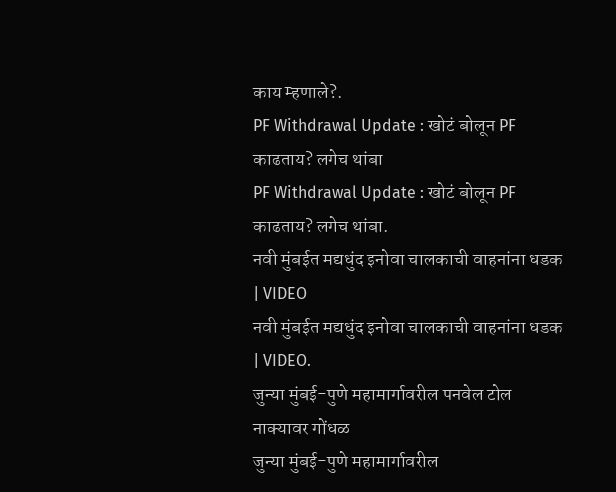काय म्हणाले?.
PF Withdrawal Update : खोटं बोलून PF काढताय? लगेच थांबा
PF Withdrawal Update : खोटं बोलून PF काढताय? लगेच थांबा.
नवी मुंबईत मद्यधुंद इनोवा चालकाची वाहनांना धडक | VIDEO
नवी मुंबईत मद्यधुंद इनोवा चालकाची वाहनांना धडक | VIDEO.
जुन्या मुंबई-पुणे महामार्गावरील पनवेल टोल नाक्यावर गोंधळ
जुन्या मुंबई-पुणे महामार्गावरील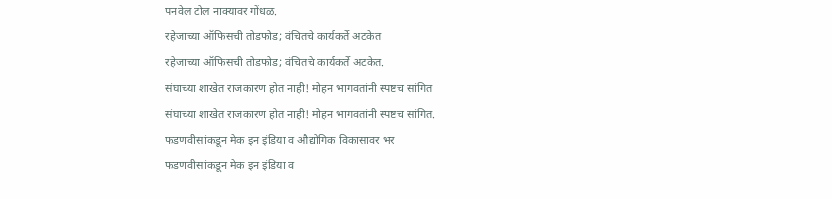पनवेल टोल नाक्यावर गोंधळ.
रहेजाच्या ऑफिसची तोडफोड; वंचितचे कार्यकर्ते अटकेत
रहेजाच्या ऑफिसची तोडफोड; वंचितचे कार्यकर्ते अटकेत.
संघाच्या शाखेत राजकारण होत नाही! मोहन भागवतांनी स्पष्टच सांगित
संघाच्या शाखेत राजकारण होत नाही! मोहन भागवतांनी स्पष्टच सांगित.
फडणवीसांकडून मेक इन इंडिया व औद्योगिक विकासावर भर
फडणवीसांकडून मेक इन इंडिया व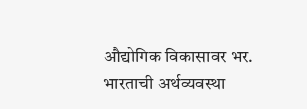औद्योगिक विकासावर भर.
भारताची अर्थव्यवस्था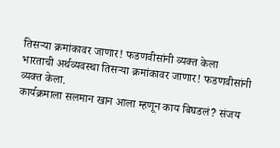तिसऱ्या क्रमांकावर जाणार! फडणवीसांनी व्यक्त केला
भारताची अर्थव्यवस्था तिसऱ्या क्रमांकावर जाणार! फडणवीसांनी व्यक्त केला.
कार्यक्रमाला सलमान खान आला म्हणून काय बिघडलं? संजय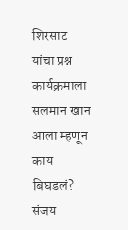शिरसाट यांचा प्रश्न
कार्यक्रमाला सलमान खान आला म्हणून काय बिघडलं? संजय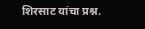शिरसाट यांचा प्रश्न.